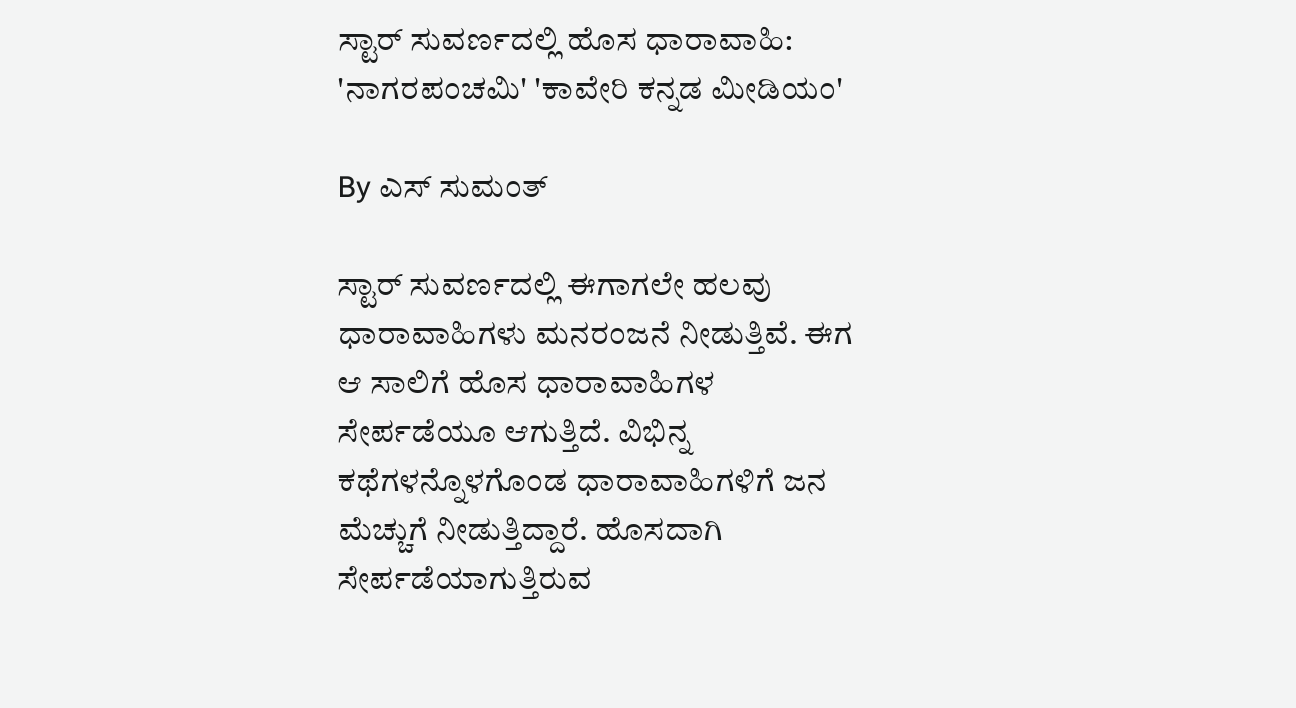ಸ್ಟಾರ್ ಸುವರ್ಣದಲ್ಲಿ ಹೊಸ ಧಾರಾವಾಹಿ: 'ನಾಗರಪಂಚಮಿ' 'ಕಾವೇರಿ ಕನ್ನಡ ಮೀಡಿಯಂ'

By ಎಸ್ ಸುಮಂತ್

ಸ್ಟಾರ್ ಸುವರ್ಣದಲ್ಲಿ ಈಗಾಗಲೇ ಹಲವು ಧಾರಾವಾಹಿಗಳು ಮನರಂಜನೆ ನೀಡುತ್ತಿವೆ. ಈಗ ಆ ಸಾಲಿಗೆ ಹೊಸ ಧಾರಾವಾಹಿಗಳ ಸೇರ್ಪಡೆಯೂ ಆಗುತ್ತಿದೆ. ವಿಭಿನ್ನ ಕಥೆಗಳನ್ನೊಳಗೊಂಡ ಧಾರಾವಾಹಿಗಳಿಗೆ ಜನ ಮೆಚ್ಚುಗೆ ನೀಡುತ್ತಿದ್ದಾರೆ. ಹೊಸದಾಗಿ ಸೇರ್ಪಡೆಯಾಗುತ್ತಿರುವ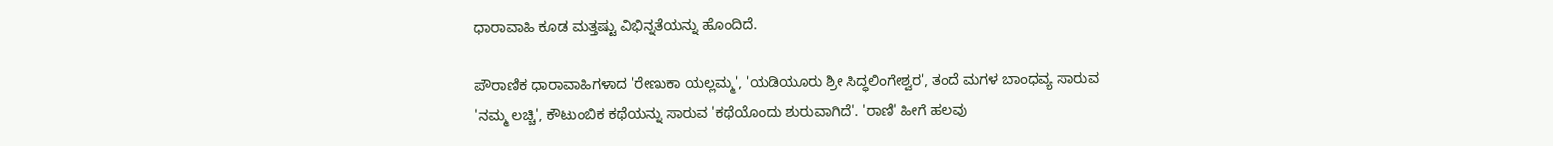ಧಾರಾವಾಹಿ ಕೂಡ ಮತ್ತಷ್ಟು ವಿಭಿನ್ನತೆಯನ್ನು ಹೊಂದಿದೆ.

ಪೌರಾಣಿಕ ಧಾರಾವಾಹಿಗಳಾದ 'ರೇಣುಕಾ ಯಲ್ಲಮ್ಮ', 'ಯಡಿಯೂರು ಶ್ರೀ ಸಿದ್ಧಲಿಂಗೇಶ್ವರ', ತಂದೆ ಮಗಳ ಬಾಂಧವ್ಯ ಸಾರುವ 'ನಮ್ಮ ಲಚ್ಚಿ', ಕೌಟುಂಬಿಕ ಕಥೆಯನ್ನು ಸಾರುವ 'ಕಥೆಯೊಂದು ಶುರುವಾಗಿದೆ'. 'ರಾಣಿ' ಹೀಗೆ ಹಲವು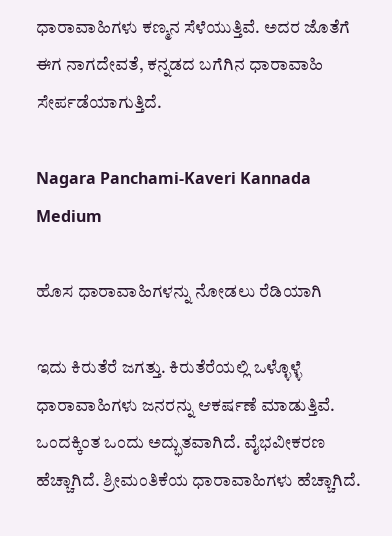ಧಾರಾವಾಹಿಗಳು ಕಣ್ಮನ ಸೆಳೆಯುತ್ತಿವೆ. ಅದರ ಜೊತೆಗೆ ಈಗ ನಾಗದೇವತೆ, ಕನ್ನಡದ ಬಗೆಗಿನ ಧಾರಾವಾಹಿ ಸೇರ್ಪಡೆಯಾಗುತ್ತಿದೆ.

Nagara Panchami-Kaveri Kannada Medium

ಹೊಸ ಧಾರಾವಾಹಿಗಳನ್ನು ನೋಡಲು ರೆಡಿಯಾಗಿ

ಇದು ಕಿರುತೆರೆ ಜಗತ್ತು. ಕಿರುತೆರೆಯಲ್ಲಿ ಒಳ್ಳೊಳ್ಳೆ ಧಾರಾವಾಹಿಗಳು ಜನರನ್ನು ಆಕರ್ಷಣೆ ಮಾಡುತ್ತಿವೆ. ಒಂದಕ್ಕಿಂತ ಒಂದು ಅದ್ಭುತವಾಗಿದೆ. ವೈಭವೀಕರಣ ಹೆಚ್ಚಾಗಿದೆ. ಶ್ರೀಮಂತಿಕೆಯ ಧಾರಾವಾಹಿಗಳು ಹೆಚ್ಚಾಗಿದೆ.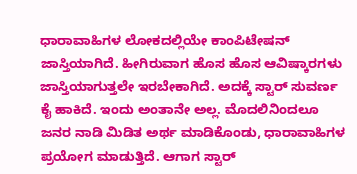ಧಾರಾವಾಹಿಗಳ ಲೋಕದಲ್ಲಿಯೇ ಕಾಂಪಿಟೇಷನ್ ಜಾಸ್ತಿಯಾಗಿದೆ. ಹೀಗಿರುವಾಗ ಹೊಸ ಹೊಸ ಆವಿಷ್ಕಾರಗಳು ಜಾಸ್ತಿಯಾಗುತ್ತಲೇ ಇರಬೇಕಾಗಿದೆ. ಅದಕ್ಕೆ ಸ್ಟಾರ್ ಸುವರ್ಣ ಕೈ ಹಾಕಿದೆ. ಇಂದು ಅಂತಾನೇ ಅಲ್ಲ. ಮೊದಲಿನಿಂದಲೂ ಜನರ ನಾಡಿ ಮಿಡಿತ ಅರ್ಥ ಮಾಡಿಕೊಂಡು, ಧಾರಾವಾಹಿಗಳ ಪ್ರಯೋಗ ಮಾಡುತ್ತಿದೆ. ಆಗಾಗ ಸ್ಟಾರ್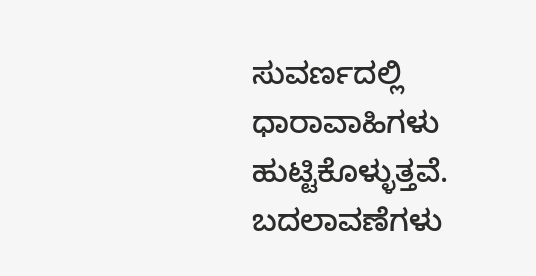ಸುವರ್ಣದಲ್ಲಿ ಧಾರಾವಾಹಿಗಳು ಹುಟ್ಟಿಕೊಳ್ಳುತ್ತವೆ. ಬದಲಾವಣೆಗಳು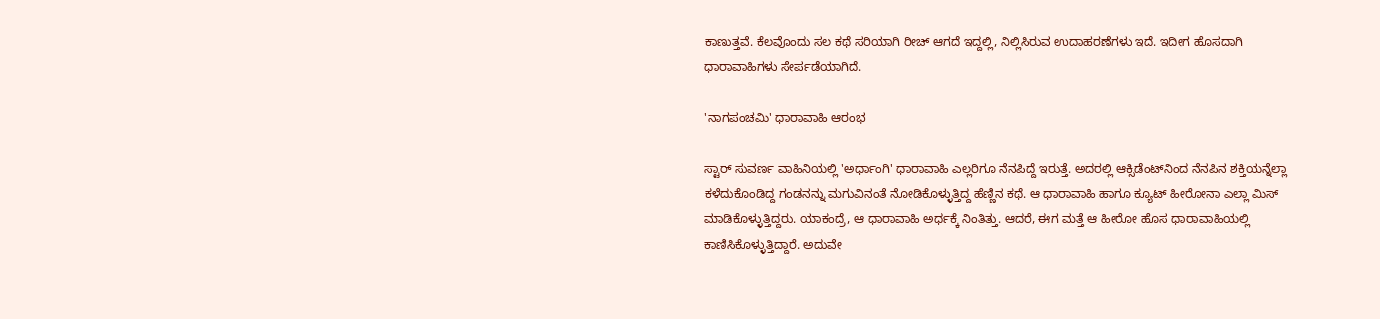ಕಾಣುತ್ತವೆ. ಕೆಲವೊಂದು ಸಲ ಕಥೆ ಸರಿಯಾಗಿ ರೀಚ್ ಆಗದೆ ಇದ್ದಲ್ಲಿ, ನಿಲ್ಲಿಸಿರುವ ಉದಾಹರಣೆಗಳು ಇದೆ. ಇದೀಗ ಹೊಸದಾಗಿ ಧಾರಾವಾಹಿಗಳು ಸೇರ್ಪಡೆಯಾಗಿದೆ.

'ನಾಗಪಂಚಮಿ' ಧಾರಾವಾಹಿ ಆರಂಭ

ಸ್ಟಾರ್ ಸುವರ್ಣ ವಾಹಿನಿಯಲ್ಲಿ 'ಅರ್ಧಾಂಗಿ' ಧಾರಾವಾಹಿ ಎಲ್ಲರಿಗೂ ನೆನಪಿದ್ದೆ ಇರುತ್ತೆ. ಅದರಲ್ಲಿ ಆಕ್ಸಿಡೆಂಟ್‌ನಿಂದ ನೆನಪಿನ ಶಕ್ತಿಯನ್ನೆಲ್ಲಾ ಕಳೆದುಕೊಂಡಿದ್ದ ಗಂಡನನ್ನು ಮಗುವಿನಂತೆ ನೋಡಿಕೊಳ್ಳುತ್ತಿದ್ದ ಹೆಣ್ಣಿನ ಕಥೆ. ಆ ಧಾರಾವಾಹಿ ಹಾಗೂ ಕ್ಯೂಟ್ ಹೀರೋನಾ ಎಲ್ಲಾ ಮಿಸ್ ಮಾಡಿಕೊಳ್ಳುತ್ತಿದ್ದರು. ಯಾಕಂದ್ರೆ, ಆ ಧಾರಾವಾಹಿ ಅರ್ಧಕ್ಕೆ ನಿಂತಿತ್ತು. ಆದರೆ, ಈಗ ಮತ್ತೆ ಆ ಹೀರೋ ಹೊಸ ಧಾರಾವಾಹಿಯಲ್ಲಿ ಕಾಣಿಸಿಕೊಳ್ಳುತ್ತಿದ್ದಾರೆ. ಅದುವೇ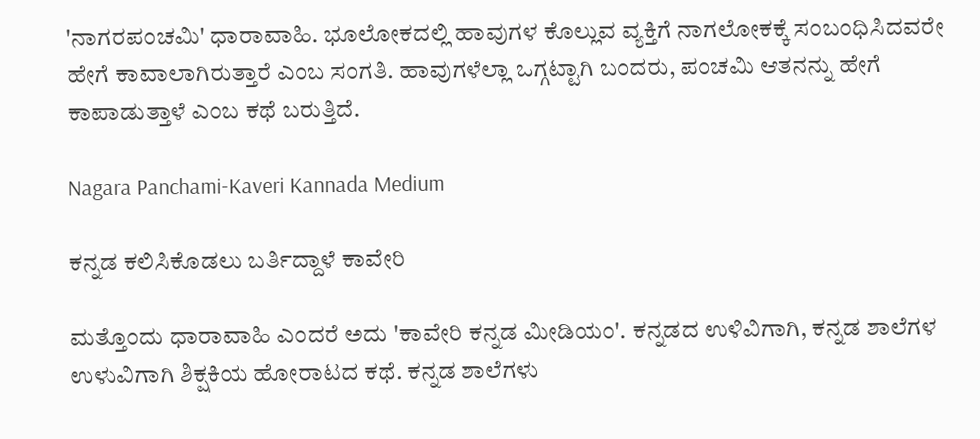'ನಾಗರಪಂಚಮಿ' ಧಾರಾವಾಹಿ. ಭೂಲೋಕದಲ್ಲಿ ಹಾವುಗಳ ಕೊಲ್ಲುವ ವ್ಯಕ್ತಿಗೆ ನಾಗಲೋಕಕ್ಕೆ ಸಂಬಂಧಿಸಿದವರೇ ಹೇಗೆ ಕಾವಾಲಾಗಿರುತ್ತಾರೆ ಎಂಬ ಸಂಗತಿ. ಹಾವುಗಳೆಲ್ಲಾ ಒಗ್ಗಟ್ಟಾಗಿ ಬಂದರು, ಪಂಚಮಿ ಆತನನ್ನು ಹೇಗೆ ಕಾಪಾಡುತ್ತಾಳೆ ಎಂಬ ಕಥೆ ಬರುತ್ತಿದೆ.

Nagara Panchami-Kaveri Kannada Medium

ಕನ್ನಡ ಕಲಿಸಿಕೊಡಲು ಬರ್ತಿದ್ದಾಳೆ ಕಾವೇರಿ

ಮತ್ತೊಂದು ಧಾರಾವಾಹಿ ಎಂದರೆ ಅದು 'ಕಾವೇರಿ ಕನ್ನಡ ಮೀಡಿಯಂ'. ಕನ್ನಡದ ಉಳಿವಿಗಾಗಿ, ಕನ್ನಡ ಶಾಲೆಗಳ ಉಳುವಿಗಾಗಿ ಶಿಕ್ಷಕಿಯ ಹೋರಾಟದ ಕಥೆ. ಕನ್ನಡ ಶಾಲೆಗಳು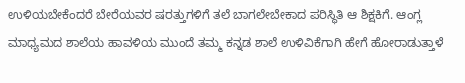ಉಳಿಯಬೇಕೆಂದರೆ ಬೇರೆಯವರ ಷರತ್ತುಗಳಿಗೆ ತಲೆ ಬಾಗಲೇಬೇಕಾದ ಪರಿಸ್ಥಿತಿ ಆ ಶಿಕ್ಷಕಿಗೆ. ಆಂಗ್ಲ ಮಾಧ್ಯಮದ ಶಾಲೆಯ ಹಾವಳಿಯ ಮುಂದೆ ತಮ್ಮ ಕನ್ನಡ ಶಾಲೆ ಉಳಿವಿಕೆಗಾಗಿ ಹೇಗೆ ಹೋರಾಡುತ್ತಾಳೆ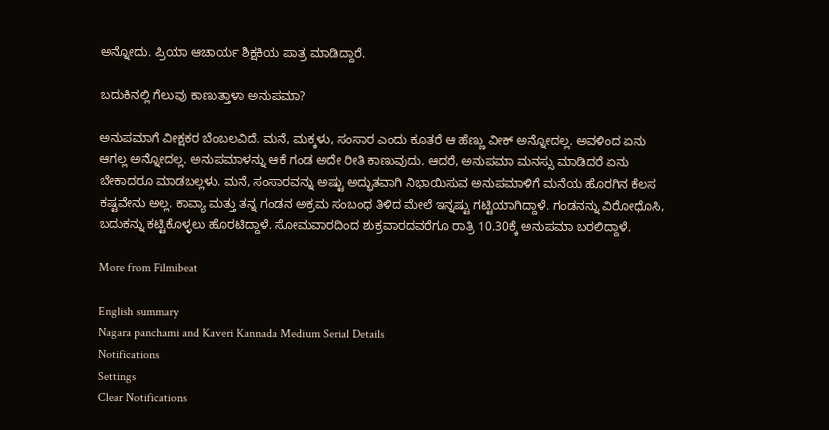ಅನ್ನೋದು. ಪ್ರಿಯಾ ಆಚಾರ್ಯ ಶಿಕ್ಷಕಿಯ ಪಾತ್ರ ಮಾಡಿದ್ದಾರೆ.

ಬದುಕಿನಲ್ಲಿ ಗೆಲುವು ಕಾಣುತ್ತಾಳಾ ಅನುಪಮಾ?

ಅನುಪಮಾಗೆ ವೀಕ್ಷಕರ ಬೆಂಬಲವಿದೆ. ಮನೆ, ಮಕ್ಕಳು, ಸಂಸಾರ ಎಂದು ಕೂತರೆ ಆ ಹೆಣ್ಣು ವೀಕ್ ಅನ್ನೋದಲ್ಲ. ಅವಳಿಂದ ಏನು ಆಗಲ್ಲ ಅನ್ನೋದಲ್ಲ. ಅನುಪಮಾಳನ್ನು ಆಕೆ ಗಂಡ ಅದೇ ರೀತಿ ಕಾಣುವುದು. ಆದರೆ, ಅನುಪಮಾ ಮನಸ್ಸು ಮಾಡಿದರೆ ಏನು ಬೇಕಾದರೂ ಮಾಡಬಲ್ಲಳು. ಮನೆ, ಸಂಸಾರವನ್ನು ಅಷ್ಟು ಅದ್ಭುತವಾಗಿ ನಿಭಾಯಿಸುವ ಅನುಪಮಾಳಿಗೆ ಮನೆಯ ಹೊರಗಿನ ಕೆಲಸ ಕಷ್ಟವೇನು ಅಲ್ಲ. ಕಾವ್ಯಾ ಮತ್ತು ತನ್ನ ಗಂಡನ ಅಕ್ರಮ ಸಂಬಂಧ ತಿಳಿದ ಮೇಲೆ ಇನ್ನಷ್ಟು ಗಟ್ಟಿಯಾಗಿದ್ದಾಳೆ. ಗಂಡನನ್ನು ವಿರೋಧೊಸಿ, ಬದುಕನ್ನು ಕಟ್ಟಿಕೊಳ್ಳಲು ಹೊರಟಿದ್ದಾಳೆ. ಸೋಮವಾರದಿಂದ ಶುಕ್ರವಾರದವರೆಗೂ ರಾತ್ರಿ 10.30ಕ್ಕೆ ಅನುಪಮಾ ಬರಲಿದ್ದಾಳೆ.

More from Filmibeat

English summary
Nagara panchami and Kaveri Kannada Medium Serial Details
Notifications
Settings
Clear Notifications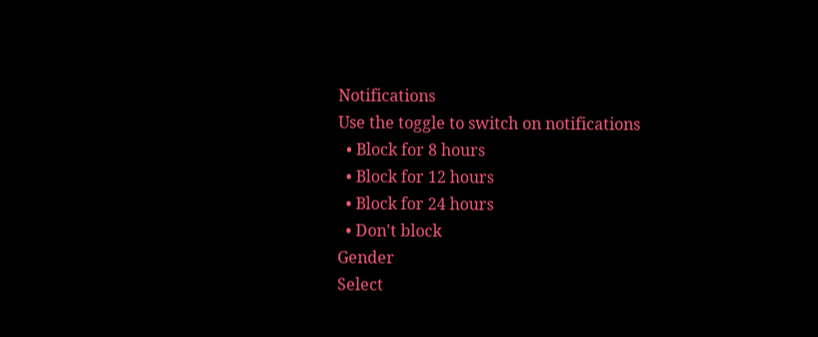Notifications
Use the toggle to switch on notifications
  • Block for 8 hours
  • Block for 12 hours
  • Block for 24 hours
  • Don't block
Gender
Select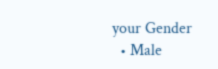your Gender
  • Male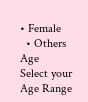• Female
  • Others
Age
Select your Age Range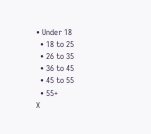• Under 18
  • 18 to 25
  • 26 to 35
  • 36 to 45
  • 45 to 55
  • 55+
X